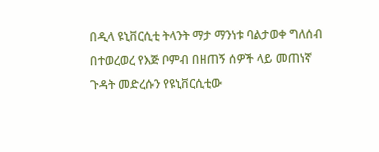በዲላ ዩኒቨርሲቲ ትላንት ማታ ማንነቱ ባልታወቀ ግለሰብ በተወረወረ የእጅ ቦምብ በዘጠኝ ሰዎች ላይ መጠነኛ ጉዳት መድረሱን የዩኒቨርሲቲው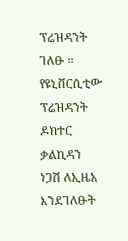ፕሬዝዳንት ገለፁ ፡፡ የዩኒቨርሲቲው ፕሬዝዳንት ዶክተር ቃልኪዳን ነጋሽ ለኢዜአ እንደገለፁት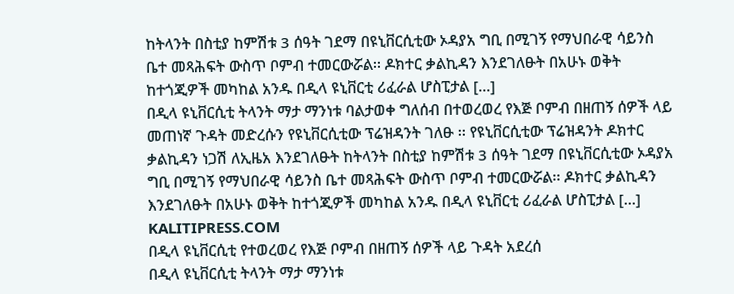ከትላንት በስቲያ ከምሽቱ 3 ሰዓት ገደማ በዩኒቨርሲቲው ኦዳያአ ግቢ በሚገኝ የማህበራዊ ሳይንስ ቤተ መጻሕፍት ውስጥ ቦምብ ተመርውሯል፡፡ ዶክተር ቃልኪዳን እንደገለፁት በአሁኑ ወቅት ከተጎጂዎች መካከል አንዱ በዲላ ዩኒቨርቲ ሪፈራል ሆስፒታል [...]
በዲላ ዩኒቨርሲቲ ትላንት ማታ ማንነቱ ባልታወቀ ግለሰብ በተወረወረ የእጅ ቦምብ በዘጠኝ ሰዎች ላይ መጠነኛ ጉዳት መድረሱን የዩኒቨርሲቲው ፕሬዝዳንት ገለፁ ፡፡ የዩኒቨርሲቲው ፕሬዝዳንት ዶክተር ቃልኪዳን ነጋሽ ለኢዜአ እንደገለፁት ከትላንት በስቲያ ከምሽቱ 3 ሰዓት ገደማ በዩኒቨርሲቲው ኦዳያአ ግቢ በሚገኝ የማህበራዊ ሳይንስ ቤተ መጻሕፍት ውስጥ ቦምብ ተመርውሯል፡፡ ዶክተር ቃልኪዳን እንደገለፁት በአሁኑ ወቅት ከተጎጂዎች መካከል አንዱ በዲላ ዩኒቨርቲ ሪፈራል ሆስፒታል [...]
KALITIPRESS.COM
በዲላ ዩኒቨርሲቲ የተወረወረ የእጅ ቦምብ በዘጠኝ ሰዎች ላይ ጉዳት አደረሰ
በዲላ ዩኒቨርሲቲ ትላንት ማታ ማንነቱ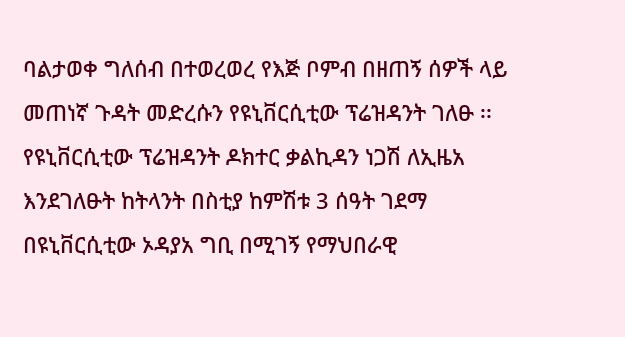ባልታወቀ ግለሰብ በተወረወረ የእጅ ቦምብ በዘጠኝ ሰዎች ላይ መጠነኛ ጉዳት መድረሱን የዩኒቨርሲቲው ፕሬዝዳንት ገለፁ ፡፡ የዩኒቨርሲቲው ፕሬዝዳንት ዶክተር ቃልኪዳን ነጋሽ ለኢዜአ እንደገለፁት ከትላንት በስቲያ ከምሽቱ 3 ሰዓት ገደማ በዩኒቨርሲቲው ኦዳያአ ግቢ በሚገኝ የማህበራዊ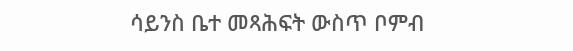ሳይንስ ቤተ መጻሕፍት ውስጥ ቦምብ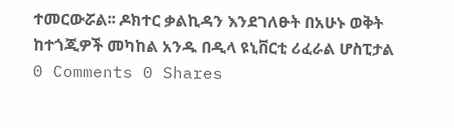ተመርውሯል፡፡ ዶክተር ቃልኪዳን እንደገለፁት በአሁኑ ወቅት ከተጎጂዎች መካከል አንዱ በዲላ ዩኒቨርቲ ሪፈራል ሆስፒታል
0 Comments 0 Shares